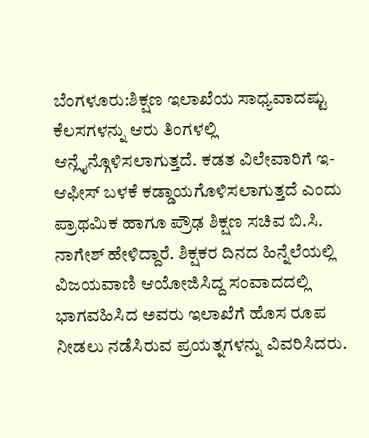ಬೆಂಗಳೂರು:ಶಿಕ್ಷಣ ಇಲಾಖೆಯ ಸಾಧ್ಯವಾದಷ್ಟು ಕೆಲಸಗಳನ್ನು ಆರು ತಿಂಗಳಲ್ಲಿ ಆನ್ಲೈನ್ಗೊಳಿಸಲಾಗುತ್ತದೆ. ಕಡತ ವಿಲೇವಾರಿಗೆ ಇ- ಆಫೀಸ್ ಬಳಕೆ ಕಡ್ಡಾಯಗೊಳಿಸಲಾಗುತ್ತದೆ ಎಂದು ಪ್ರಾಥಮಿಕ ಹಾಗೂ ಪ್ರೌಢ ಶಿಕ್ಷಣ ಸಚಿವ ಬಿ.ಸಿ. ನಾಗೇಶ್ ಹೇಳಿದ್ದಾರೆ. ಶಿಕ್ಷಕರ ದಿನದ ಹಿನ್ನೆಲೆಯಲ್ಲಿ ವಿಜಯವಾಣಿ ಆಯೋಜಿಸಿದ್ದ ಸಂವಾದದಲ್ಲಿ ಭಾಗವಹಿಸಿದ ಅವರು ಇಲಾಖೆಗೆ ಹೊಸ ರೂಪ ನೀಡಲು ನಡೆಸಿರುವ ಪ್ರಯತ್ನಗಳನ್ನು ವಿವರಿಸಿದರು.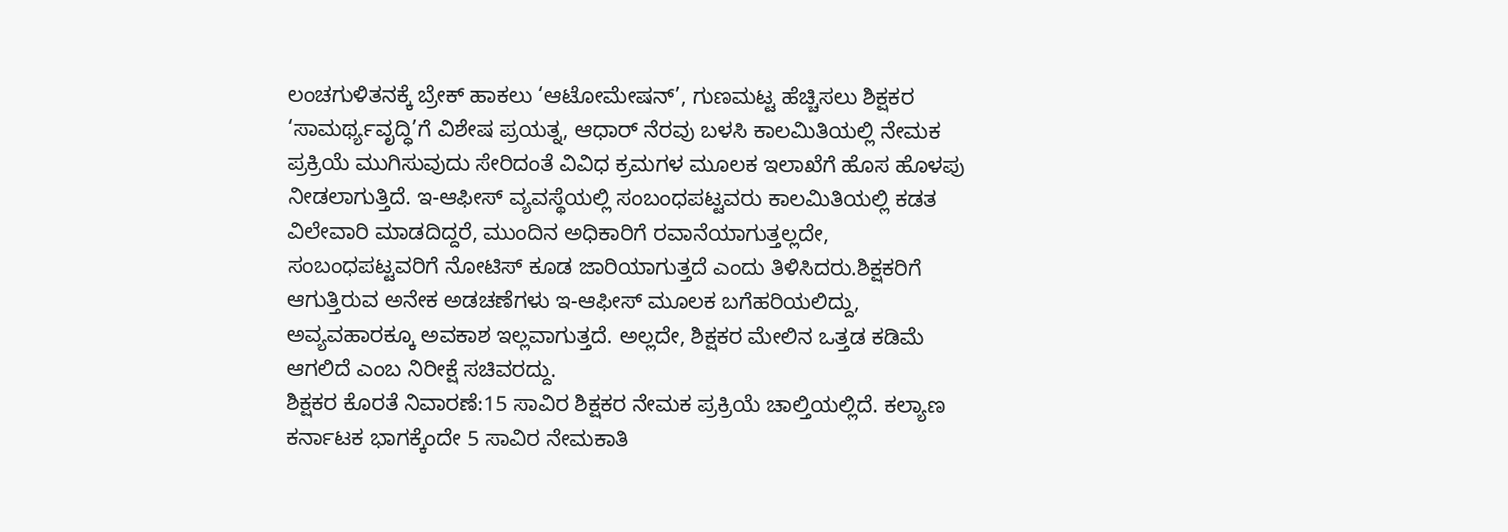ಲಂಚಗುಳಿತನಕ್ಕೆ ಬ್ರೇಕ್ ಹಾಕಲು ‘ಆಟೋಮೇಷನ್’, ಗುಣಮಟ್ಟ ಹೆಚ್ಚಿಸಲು ಶಿಕ್ಷಕರ ‘ಸಾಮರ್ಥ್ಯವೃದ್ಧಿ’ಗೆ ವಿಶೇಷ ಪ್ರಯತ್ನ, ಆಧಾರ್ ನೆರವು ಬಳಸಿ ಕಾಲಮಿತಿಯಲ್ಲಿ ನೇಮಕ ಪ್ರಕ್ರಿಯೆ ಮುಗಿಸುವುದು ಸೇರಿದಂತೆ ವಿವಿಧ ಕ್ರಮಗಳ ಮೂಲಕ ಇಲಾಖೆಗೆ ಹೊಸ ಹೊಳಪು ನೀಡಲಾಗುತ್ತಿದೆ. ಇ-ಆಫೀಸ್ ವ್ಯವಸ್ಥೆಯಲ್ಲಿ ಸಂಬಂಧಪಟ್ಟವರು ಕಾಲಮಿತಿಯಲ್ಲಿ ಕಡತ ವಿಲೇವಾರಿ ಮಾಡದಿದ್ದರೆ, ಮುಂದಿನ ಅಧಿಕಾರಿಗೆ ರವಾನೆಯಾಗುತ್ತಲ್ಲದೇ, ಸಂಬಂಧಪಟ್ಟವರಿಗೆ ನೋಟಿಸ್ ಕೂಡ ಜಾರಿಯಾಗುತ್ತದೆ ಎಂದು ತಿಳಿಸಿದರು.ಶಿಕ್ಷಕರಿಗೆ ಆಗುತ್ತಿರುವ ಅನೇಕ ಅಡಚಣೆಗಳು ಇ-ಆಫೀಸ್ ಮೂಲಕ ಬಗೆಹರಿಯಲಿದ್ದು, ಅವ್ಯವಹಾರಕ್ಕೂ ಅವಕಾಶ ಇಲ್ಲವಾಗುತ್ತದೆ. ಅಲ್ಲದೇ, ಶಿಕ್ಷಕರ ಮೇಲಿನ ಒತ್ತಡ ಕಡಿಮೆ ಆಗಲಿದೆ ಎಂಬ ನಿರೀಕ್ಷೆ ಸಚಿವರದ್ದು.
ಶಿಕ್ಷಕರ ಕೊರತೆ ನಿವಾರಣೆ:15 ಸಾವಿರ ಶಿಕ್ಷಕರ ನೇಮಕ ಪ್ರಕ್ರಿಯೆ ಚಾಲ್ತಿಯಲ್ಲಿದೆ. ಕಲ್ಯಾಣ ಕರ್ನಾಟಕ ಭಾಗಕ್ಕೆಂದೇ 5 ಸಾವಿರ ನೇಮಕಾತಿ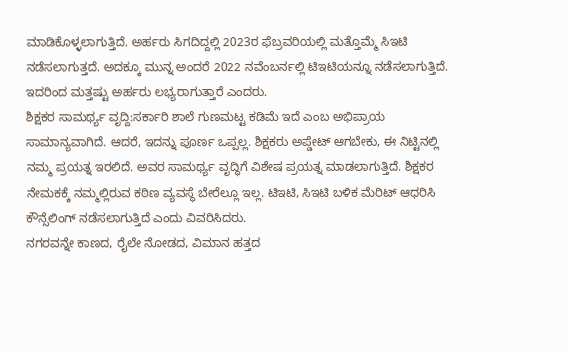ಮಾಡಿಕೊಳ್ಳಲಾಗುತ್ತಿದೆ. ಅರ್ಹರು ಸಿಗದಿದ್ದಲ್ಲಿ 2023ರ ಫೆಬ್ರವರಿಯಲ್ಲಿ ಮತ್ತೊಮ್ಮೆ ಸಿಇಟಿ ನಡೆಸಲಾಗುತ್ತದೆ. ಅದಕ್ಕೂ ಮುನ್ನ ಅಂದರೆ 2022 ನವೆಂಬರ್ನಲ್ಲಿ ಟಿಇಟಿಯನ್ನೂ ನಡೆಸಲಾಗುತ್ತಿದೆ. ಇದರಿಂದ ಮತ್ತಷ್ಟು ಅರ್ಹರು ಲಭ್ಯರಾಗುತ್ತಾರೆ ಎಂದರು.
ಶಿಕ್ಷಕರ ಸಾಮರ್ಥ್ಯ ವೃದ್ದಿ:ಸರ್ಕಾರಿ ಶಾಲೆ ಗುಣಮಟ್ಟ ಕಡಿಮೆ ಇದೆ ಎಂಬ ಅಭಿಪ್ರಾಯ ಸಾಮಾನ್ಯವಾಗಿದೆ. ಆದರೆ, ಇದನ್ನು ಪೂರ್ಣ ಒಪ್ಪಲ್ಲ. ಶಿಕ್ಷಕರು ಅಪ್ಡೇಟ್ ಆಗಬೇಕು, ಈ ನಿಟ್ಟಿನಲ್ಲಿ ನಮ್ಮ ಪ್ರಯತ್ನ ಇರಲಿದೆ. ಅವರ ಸಾಮರ್ಥ್ಯ ವೃದ್ಧಿಗೆ ವಿಶೇಷ ಪ್ರಯತ್ನ ಮಾಡಲಾಗುತ್ತಿದೆ. ಶಿಕ್ಷಕರ ನೇಮಕಕ್ಕೆ ನಮ್ಮಲ್ಲಿರುವ ಕಠಿಣ ವ್ಯವಸ್ಥೆ ಬೇರೆಲ್ಲೂ ಇಲ್ಲ. ಟಿಇಟಿ, ಸಿಇಟಿ ಬಳಿಕ ಮೆರಿಟ್ ಆಧರಿಸಿ ಕೌನ್ಸೆಲಿಂಗ್ ನಡೆಸಲಾಗುತ್ತಿದೆ ಎಂದು ವಿವರಿಸಿದರು.
ನಗರವನ್ನೇ ಕಾಣದ, ರೈಲೇ ನೋಡದ, ವಿಮಾನ ಹತ್ತದ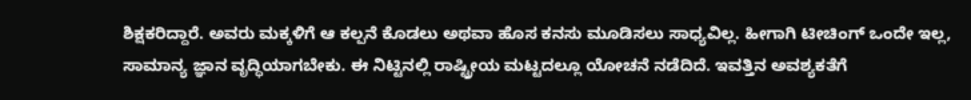ಶಿಕ್ಷಕರಿದ್ದಾರೆ. ಅವರು ಮಕ್ಕಳಿಗೆ ಆ ಕಲ್ಪನೆ ಕೊಡಲು ಅಥವಾ ಹೊಸ ಕನಸು ಮೂಡಿಸಲು ಸಾಧ್ಯವಿಲ್ಲ. ಹೀಗಾಗಿ ಟೀಚಿಂಗ್ ಒಂದೇ ಇಲ್ಲ, ಸಾಮಾನ್ಯ ಜ್ಞಾನ ವೃದ್ಧಿಯಾಗಬೇಕು. ಈ ನಿಟ್ಟಿನಲ್ಲಿ ರಾಷ್ಟ್ರೀಯ ಮಟ್ಟದಲ್ಲೂ ಯೋಚನೆ ನಡೆದಿದೆ. ಇವತ್ತಿನ ಅವಶ್ಯಕತೆಗೆ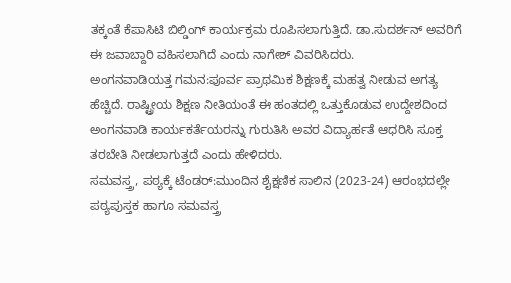ತಕ್ಕಂತೆ ಕೆಪಾಸಿಟಿ ಬಿಲ್ಡಿಂಗ್ ಕಾರ್ಯಕ್ರಮ ರೂಪಿಸಲಾಗುತ್ತಿದೆ. ಡಾ.ಸುದರ್ಶನ್ ಅವರಿಗೆ ಈ ಜವಾಬ್ದಾರಿ ವಹಿಸಲಾಗಿದೆ ಎಂದು ನಾಗೇಶ್ ವಿವರಿಸಿದರು.
ಅಂಗನವಾಡಿಯತ್ತ ಗಮನ:ಪೂರ್ವ ಪ್ರಾಥಮಿಕ ಶಿಕ್ಷಣಕ್ಕೆ ಮಹತ್ವ ನೀಡುವ ಅಗತ್ಯ ಹೆಚ್ಚಿದೆ. ರಾಷ್ಟ್ರೀಯ ಶಿಕ್ಷಣ ನೀತಿಯಂತೆ ಈ ಹಂತದಲ್ಲಿ ಒತ್ತುಕೊಡುವ ಉದ್ದೇಶದಿಂದ ಅಂಗನವಾಡಿ ಕಾರ್ಯಕರ್ತೆಯರನ್ನು ಗುರುತಿಸಿ ಅವರ ವಿದ್ಯಾರ್ಹತೆ ಆಧರಿಸಿ ಸೂಕ್ತ ತರಬೇತಿ ನೀಡಲಾಗುತ್ತದೆ ಎಂದು ಹೇಳಿದರು.
ಸಮವಸ್ತ್ರ, ಪಠ್ಯಕ್ಕೆ ಟೆಂಡರ್:ಮುಂದಿನ ಶೈಕ್ಷಣಿಕ ಸಾಲಿನ (2023-24) ಆರಂಭದಲ್ಲೇ ಪಠ್ಯಪುಸ್ತಕ ಹಾಗೂ ಸಮವಸ್ತ್ರ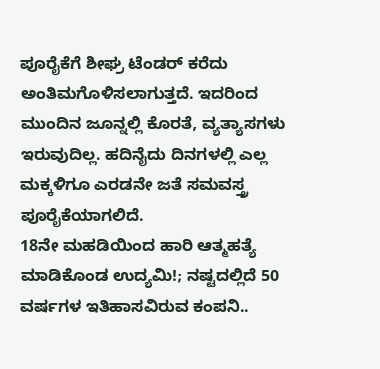ಪೂರೈಕೆಗೆ ಶೀಘ್ರ ಟೆಂಡರ್ ಕರೆದು ಅಂತಿಮಗೊಳಿಸಲಾಗುತ್ತದೆ. ಇದರಿಂದ ಮುಂದಿನ ಜೂನ್ನಲ್ಲಿ ಕೊರತೆ, ವ್ಯತ್ಯಾಸಗಳು ಇರುವುದಿಲ್ಲ. ಹದಿನೈದು ದಿನಗಳಲ್ಲಿ ಎಲ್ಲ ಮಕ್ಕಳಿಗೂ ಎರಡನೇ ಜತೆ ಸಮವಸ್ತ್ರ ಪೂರೈಕೆಯಾಗಲಿದೆ.
18ನೇ ಮಹಡಿಯಿಂದ ಹಾರಿ ಆತ್ಮಹತ್ಯೆ ಮಾಡಿಕೊಂಡ ಉದ್ಯಮಿ!; ನಷ್ಟದಲ್ಲಿದೆ 50 ವರ್ಷಗಳ ಇತಿಹಾಸವಿರುವ ಕಂಪನಿ..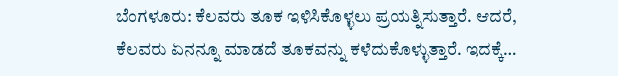ಬೆಂಗಳೂರು: ಕೆಲವರು ತೂಕ ಇಳಿಸಿಕೊಳ್ಳಲು ಪ್ರಯತ್ನಿಸುತ್ತಾರೆ. ಆದರೆ, ಕೆಲವರು ಏನನ್ನೂ ಮಾಡದೆ ತೂಕವನ್ನು ಕಳೆದುಕೊಳ್ಳುತ್ತಾರೆ. ಇದಕ್ಕೆ…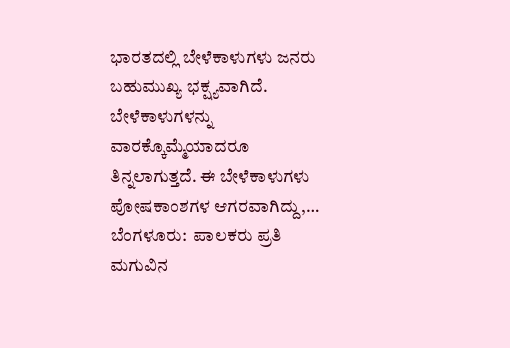ಭಾರತದಲ್ಲಿ ಬೇಳೆಕಾಳುಗಳು ಜನರು ಬಹುಮುಖ್ಯ ಭಕ್ಷ್ಯವಾಗಿದೆ. ಬೇಳೆಕಾಳುಗಳನ್ನು ವಾರಕ್ಕೊಮ್ಮೆಯಾದರೂ ತಿನ್ನಲಾಗುತ್ತದೆ. ಈ ಬೇಳೆಕಾಳುಗಳು ಪೋಷಕಾಂಶಗಳ ಆಗರವಾಗಿದ್ದು,…
ಬೆಂಗಳೂರು:  ಪಾಲಕರು ಪ್ರತಿ ಮಗುವಿನ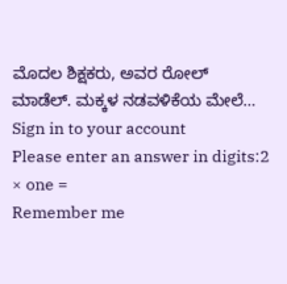ಮೊದಲ ಶಿಕ್ಷಕರು, ಅವರ ರೋಲ್ ಮಾಡೆಲ್. ಮಕ್ಕಳ ನಡವಳಿಕೆಯ ಮೇಲೆ…
Sign in to your account
Please enter an answer in digits:2 × one =
Remember me